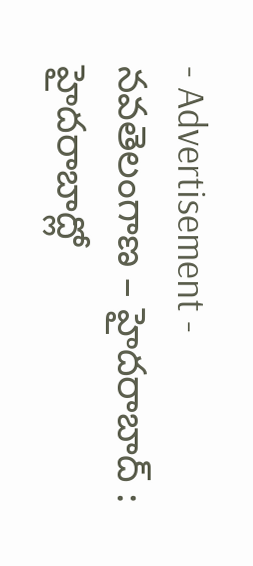- Advertisement -
నవతెలంగాణ – హైదరాబాద్ : హైదరాబాద్లో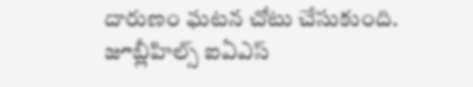దారుణం ఘటన చోటు చేసుకుంది. జూబ్లీహిల్స్ ఐఏఎస్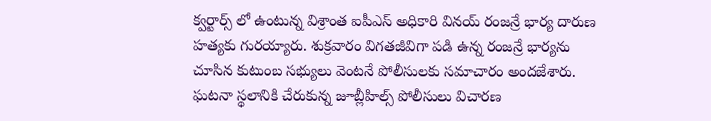క్వర్టార్స్ లో ఉంటున్న విశ్రాంత ఐపీఎస్ అధికారి వినయ్ రంజన్రే భార్య దారుణ హత్యకు గురయ్యారు. శుక్రవారం విగతజీవిగా పడి ఉన్న రంజన్రే భార్యను చూసిన కుటుంబ సభ్యులు వెంటనే పోలీసులకు సమాచారం అందజేశారు. ఘటనా స్థలానికి చేరుకున్న జూబ్లీహిల్స్ పోలీసులు విచారణ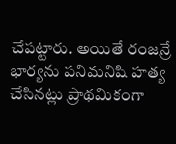చేపట్టారు. అయితే రంజన్రే భార్యను పనిమనిషి హత్య చేసినట్లు ప్రాథమికంగా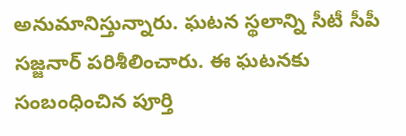అనుమానిస్తున్నారు. ఘటన స్థలాన్ని సీటీ సీపీ సజ్జనార్ పరిశీలించారు. ఈ ఘటనకు సంబంధించిన పూర్తి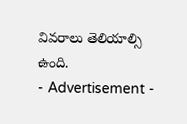వివరాలు తెలియాల్సి ఉంది.
- Advertisement -